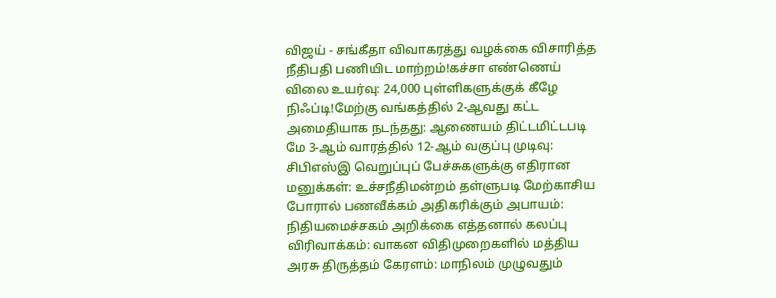விஜய் - சங்கீதா விவாகரத்து வழக்கை விசாரித்த நீதிபதி பணியிட மாற்றம்!கச்சா எண்ணெய் விலை உயர்வு: 24,000 புள்ளிகளுக்குக் கீழே நிஃப்டி!மேற்கு வங்கத்தில் 2-ஆவது கட்ட அமைதியாக நடந்தது: ஆணையம் திட்டமிட்டபடி மே 3-ஆம் வாரத்தில் 12-ஆம் வகுப்பு முடிவு: சிபிஎஸ்இ வெறுப்புப் பேச்சுகளுக்கு எதிரான மனுக்கள்: உச்சநீதிமன்றம் தள்ளுபடி மேற்காசிய போரால் பணவீக்கம் அதிகரிக்கும் அபாயம்: நிதியமைச்சகம் அறிக்கை எத்தனால் கலப்பு விரிவாக்கம்: வாகன விதிமுறைகளில் மத்திய அரசு திருத்தம் கேரளம்: மாநிலம் முழுவதும்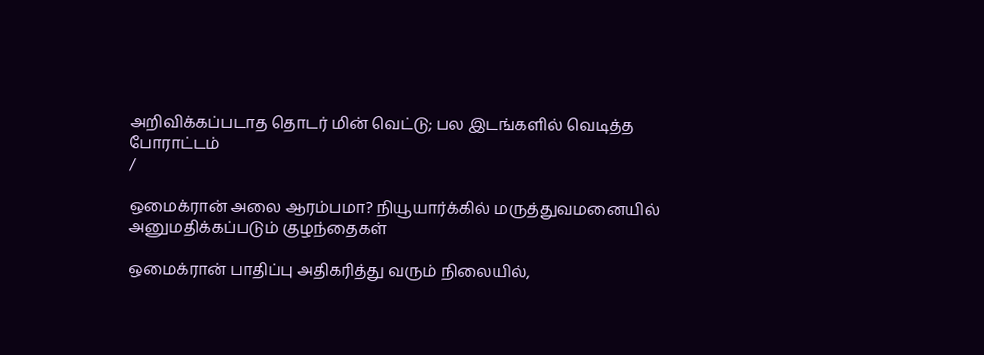அறிவிக்கப்படாத தொடர் மின் வெட்டு; பல இடங்களில் வெடித்த போராட்டம்
/

ஒமைக்ரான் அலை ஆரம்பமா? நியூயார்க்கில் மருத்துவமனையில் அனுமதிக்கப்படும் குழந்தைகள்

ஒமைக்ரான் பாதிப்பு அதிகரித்து வரும் நிலையில்,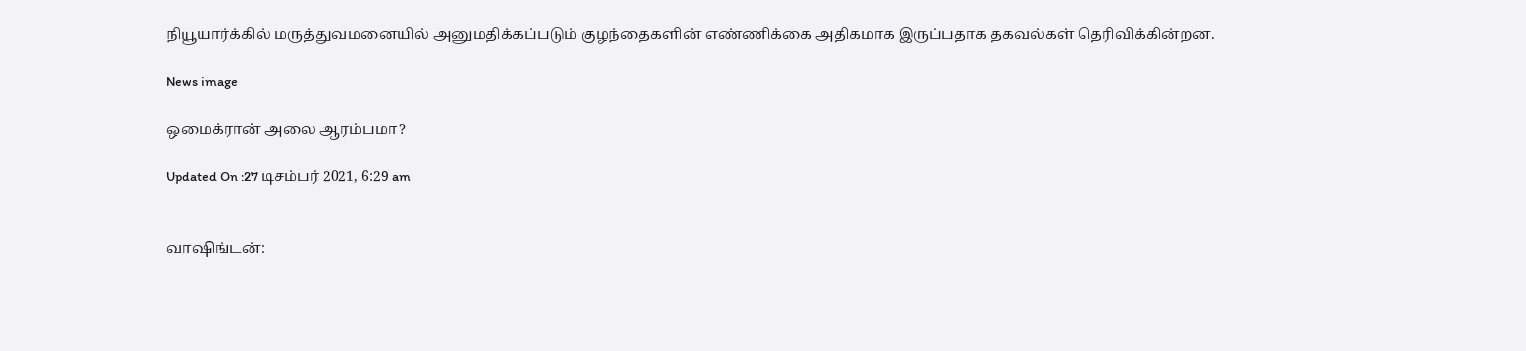நியூயார்க்கில் மருத்துவமனையில் அனுமதிக்கப்படும் குழந்தைகளின் எண்ணிக்கை அதிகமாக இருப்பதாக தகவல்கள் தெரிவிக்கின்றன.

News image

ஒமைக்ரான் அலை ஆரம்பமா?

Updated On :27 டிசம்பர் 2021, 6:29 am


வாஷிங்டன்: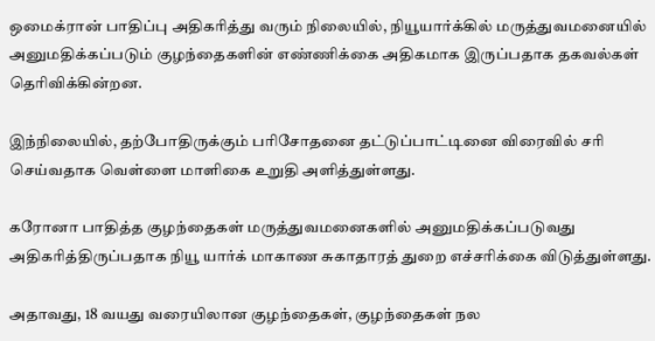ஒமைக்ரான் பாதிப்பு அதிகரித்து வரும் நிலையில், நியூயார்க்கில் மருத்துவமனையில் அனுமதிக்கப்படும் குழந்தைகளின் எண்ணிக்கை அதிகமாக இருப்பதாக தகவல்கள் தெரிவிக்கின்றன.

இந்நிலையில், தற்போதிருக்கும் பரிசோதனை தட்டுப்பாட்டினை விரைவில் சரி செய்வதாக வெள்ளை மாளிகை உறுதி அளித்துள்ளது.

கரோனா பாதித்த குழந்தைகள் மருத்துவமனைகளில் அனுமதிக்கப்படுவது அதிகரித்திருப்பதாக நியூ யார்க் மாகாண சுகாதாரத் துறை எச்சரிக்கை விடுத்துள்ளது.

அதாவது, 18 வயது வரையிலான குழந்தைகள், குழந்தைகள் நல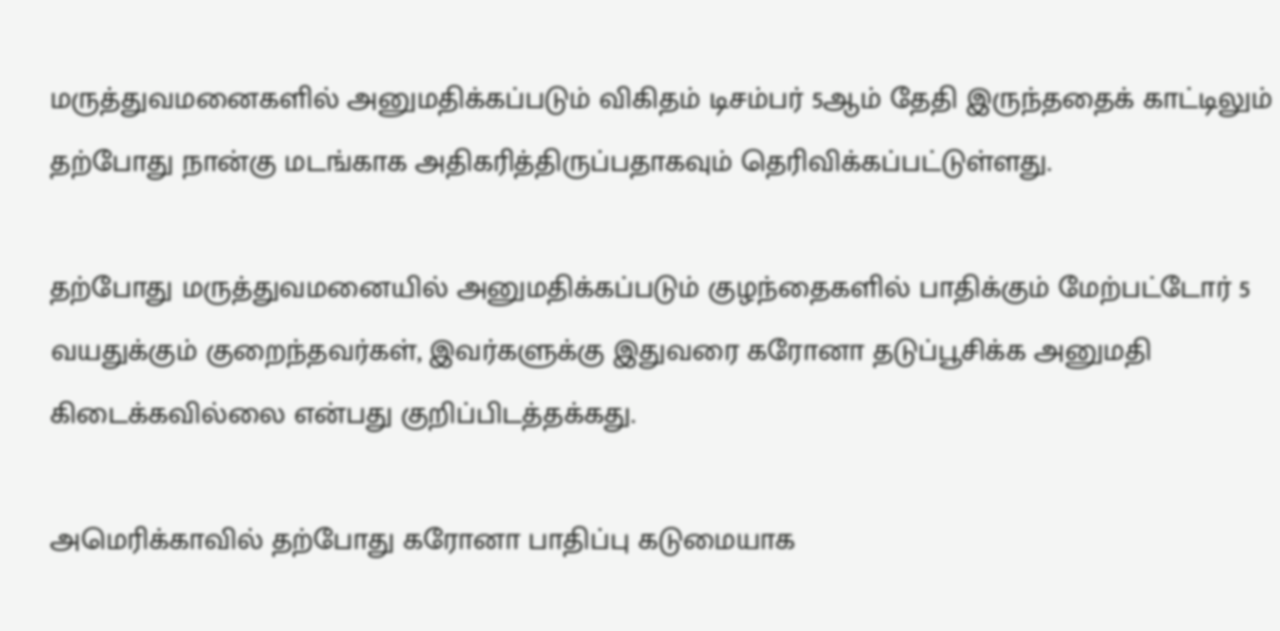மருத்துவமனைகளில் அனுமதிக்கப்படும் விகிதம் டிசம்பர் 5ஆம் தேதி இருந்ததைக் காட்டிலும் தற்போது நான்கு மடங்காக அதிகரித்திருப்பதாகவும் தெரிவிக்கப்பட்டுள்ளது.

தற்போது மருத்துவமனையில் அனுமதிக்கப்படும் குழந்தைகளில் பாதிக்கும் மேற்பட்டோர் 5 வயதுக்கும் குறைந்தவர்கள், இவர்களுக்கு இதுவரை கரோனா தடுப்பூசிக்க அனுமதி கிடைக்கவில்லை என்பது குறிப்பிடத்தக்கது.

அமெரிக்காவில் தற்போது கரோனா பாதிப்பு கடுமையாக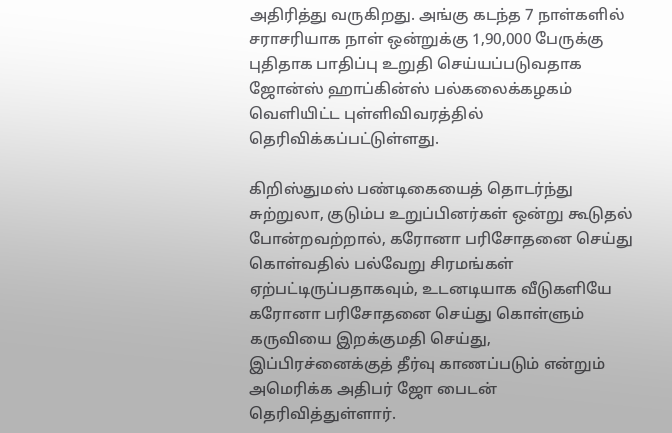அதிரித்து வருகிறது. அங்கு கடந்த 7 நாள்களில் சராசரியாக நாள் ஒன்றுக்கு 1,90,000 பேருக்கு புதிதாக பாதிப்பு உறுதி செய்யப்படுவதாக ஜோன்ஸ் ஹாப்கின்ஸ் பல்கலைக்கழகம் வெளியிட்ட புள்ளிவிவரத்தில் தெரிவிக்கப்பட்டுள்ளது.

கிறிஸ்துமஸ் பண்டிகையைத் தொடர்ந்து சுற்றுலா, குடும்ப உறுப்பினர்கள் ஒன்று கூடுதல் போன்றவற்றால், கரோனா பரிசோதனை செய்து கொள்வதில் பல்வேறு சிரமங்கள் ஏற்பட்டிருப்பதாகவும், உடனடியாக வீடுகளியே கரோனா பரிசோதனை செய்து கொள்ளும் கருவியை இறக்குமதி செய்து, இப்பிரச்னைக்குத் தீர்வு காணப்படும் என்றும் அமெரிக்க அதிபர் ஜோ பைடன் தெரிவித்துள்ளார்.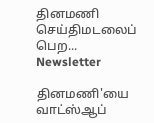தினமணி செய்திமடலைப் பெற... Newsletter

தினமணி'யை வாட்ஸ்ஆப்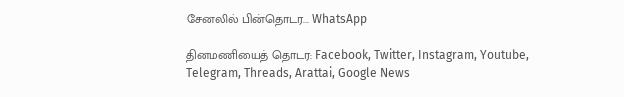சேனலில் பின்தொடர... WhatsApp

தினமணியைத் தொடர: Facebook, Twitter, Instagram, Youtube, Telegram, Threads, Arattai, Google News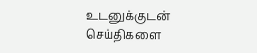உடனுக்குடன் செய்திகளை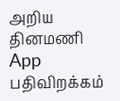அறிய தினமணி App பதிவிறக்கம்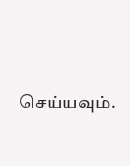செய்யவும்.